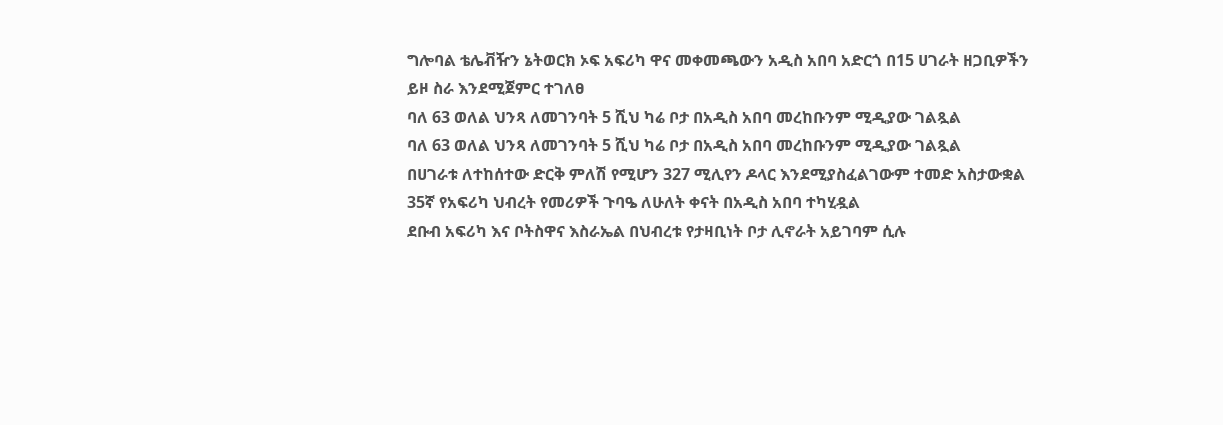ግሎባል ቴሌቭዥን ኔትወርክ ኦፍ አፍሪካ ዋና መቀመጫውን አዲስ አበባ አድርጎ በ15 ሀገራት ዘጋቢዎችን ይዞ ስራ እንደሚጀምር ተገለፀ
ባለ 63 ወለል ህንጻ ለመገንባት 5 ሺህ ካሬ ቦታ በአዲስ አበባ መረከቡንም ሚዲያው ገልጿል
ባለ 63 ወለል ህንጻ ለመገንባት 5 ሺህ ካሬ ቦታ በአዲስ አበባ መረከቡንም ሚዲያው ገልጿል
በሀገራቱ ለተከሰተው ድርቅ ምለሽ የሚሆን 327 ሚሊየን ዶላር እንደሚያስፈልገውም ተመድ አስታውቋል
35ኛ የአፍሪካ ህብረት የመሪዎች ጉባዔ ለሁለት ቀናት በአዲስ አበባ ተካሂዷል
ደቡብ አፍሪካ እና ቦትስዋና እስራኤል በህብረቱ የታዛቢነት ቦታ ሊኖራት አይገባም ሲሉ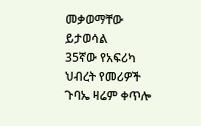መቃወማቸው ይታወሳል
35ኛው የአፍሪካ ህብረት የመሪዎች ጉባኤ ዛሬም ቀጥሎ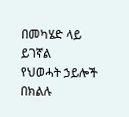በመካሄድ ላይ ይገኛል
የህወሓት ኃይሎች በክልሉ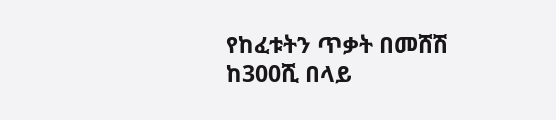የከፈቱትን ጥቃት በመሸሽ ከ300ሺ በላይ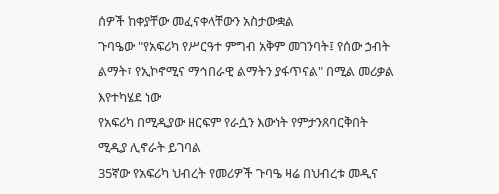ሰዎች ከቀያቸው መፈናቀላቸውን አስታውቋል
ጉባዔው "የአፍሪካ የሥርዓተ ምግብ አቅም መገንባት፤ የሰው ኃብት ልማት፣ የኢኮኖሚና ማኅበራዊ ልማትን ያፋጥናል" በሚል መሪቃል እየተካሄደ ነው
የአፍሪካ በሚዲያው ዘርፍም የራሷን እውነት የምታንጸባርቅበት ሚዲያ ሊኖራት ይገባል
35ኛው የአፍሪካ ህብረት የመሪዎች ጉባዔ ዛሬ በህብረቱ መዲና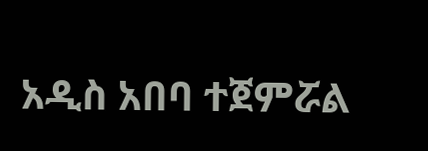አዲስ አበባ ተጀምሯል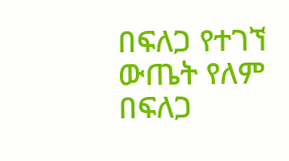በፍለጋ የተገኘ ውጤት የለም
በፍለጋ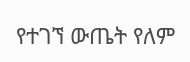የተገኘ ውጤት የለም